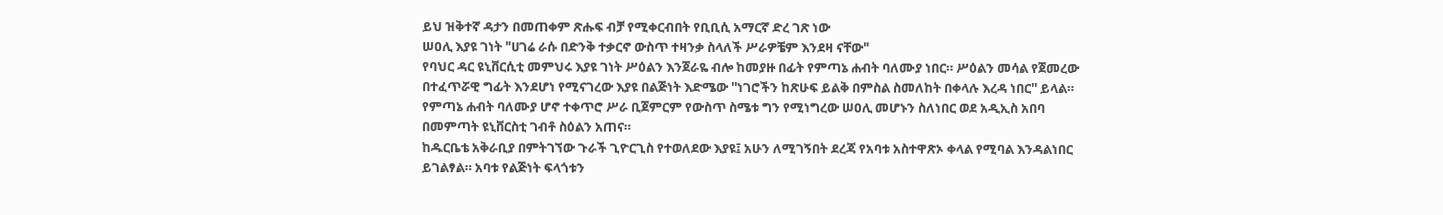ይህ ዝቅተኛ ዳታን በመጠቀም ጽሑፍ ብቻ የሚቀርብበት የቢቢሲ አማርኛ ድረ ገጽ ነው
ሠዐሊ እያዩ ገነት "ሀገሬ ራሱ በድንቅ ተቃርኖ ውስጥ ተዛንቃ ስላለች ሥራዎቼም እንደዛ ናቸው"
የባህር ዳር ዩኒቨርሲቲ መምህሩ እያዩ ገነት ሥዕልን እንጀራዬ ብሎ ከመያዙ በፊት የምጣኔ ሐብት ባለሙያ ነበር። ሥዕልን መሳል የጀመረው በተፈጥሯዊ ግፊት እንደሆነ የሚናገረው እያዩ በልጅነት እድሜው ''ነገሮችን ከጽሁፍ ይልቅ በምስል ስመለከት በቀላሉ እረዳ ነበር'' ይላል።
የምጣኔ ሐብት ባለሙያ ሆኖ ተቀጥሮ ሥራ ቢጀምርም የውስጥ ስሜቱ ግን የሚነግረው ሠዐሊ መሆኑን ስለነበር ወደ አዲኢስ አበባ በመምጣት ዩኒቨርስቲ ገብቶ ስዕልን አጠና።
ከዱርቤቴ አቅራቢያ በምትገኘው ጉራች ጊዮርጊስ የተወለደው እያዩ፤ አሁን ለሚገኝበት ደረጃ የአባቱ አስተዋጽኦ ቀላል የሚባል እንዳልነበር ይገልፃል። አባቱ የልጅነት ፍላጎቱን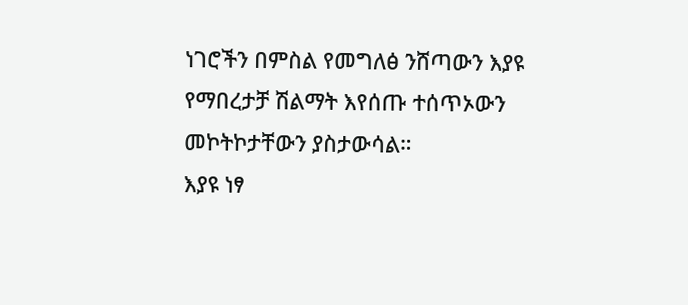ነገሮችን በምስል የመግለፅ ንሸጣውን እያዩ የማበረታቻ ሽልማት እየሰጡ ተሰጥኦውን መኮትኮታቸውን ያስታውሳል።
እያዩ ነፃ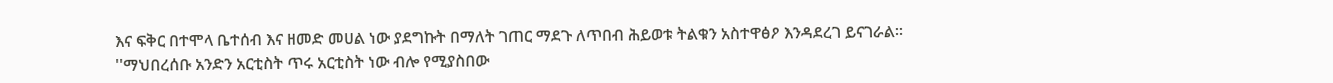እና ፍቅር በተሞላ ቤተሰብ እና ዘመድ መሀል ነው ያደግኩት በማለት ገጠር ማደጉ ለጥበብ ሕይወቱ ትልቁን አስተዋፅዖ እንዳደረገ ይናገራል።
''ማህበረሰቡ አንድን አርቲስት ጥሩ አርቲስት ነው ብሎ የሚያስበው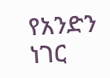የአንድን ነገር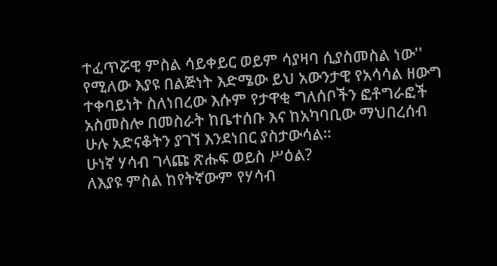ተፈጥሯዊ ምስል ሳይቀይር ወይም ሳያዛባ ሲያስመስል ነው'' የሚለው እያዩ በልጅነት እድሜው ይህ አውንታዊ የአሳሳል ዘውግ ተቀባይነት ስለነበረው እሱም የታዋቂ ግለሰቦችን ፎቶግራፎች አስመስሎ በመስራት ከቤተሰቡ እና ከአካባቢው ማህበረሰብ ሁሉ አድናቆትን ያገኘ እንደነበር ያስታውሳል።
ሁነኛ ሃሳብ ገላጩ ጽሑፍ ወይስ ሥዕል?
ለእያዩ ምስል ከየትኛውም የሃሳብ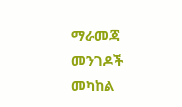ማራመጃ መንገዶች መካከል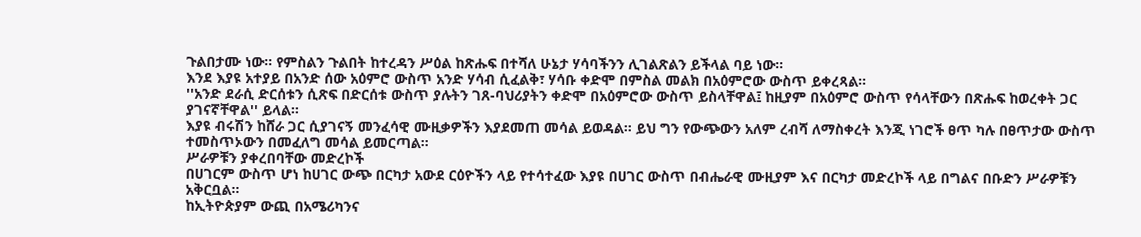ጉልበታሙ ነው። የምስልን ጉልበት ከተረዳን ሥዕል ከጽሑፍ በተሻለ ሁኔታ ሃሳባችንን ሊገልጽልን ይችላል ባይ ነው።
እንደ እያዩ አተያይ በአንድ ሰው አዕምሮ ውስጥ አንድ ሃሳብ ሲፈልቅ፣ ሃሳቡ ቀድሞ በምስል መልክ በአዕምሮው ውስጥ ይቀረጻል።
''አንድ ደራሲ ድርሰቱን ሲጽፍ በድርሰቱ ውስጥ ያሉትን ገጸ-ባህሪያትን ቀድሞ በአዕምሮው ውስጥ ይስላቸዋል፤ ከዚያም በአዕምሮ ውስጥ የሳላቸውን በጽሑፍ ከወረቀት ጋር ያገናኛቸዋል'' ይላል።
እያዩ ብሩሽን ከሸራ ጋር ሲያገናኝ መንፈሳዊ ሙዚቃዎችን እያደመጠ መሳል ይወዳል። ይህ ግን የውጭውን አለም ረብሻ ለማስቀረት እንጂ ነገሮች ፀጥ ካሉ በፀጥታው ውስጥ ተመስጥኦውን በመፈለግ መሳል ይመርጣል።
ሥራዎቹን ያቀረበባቸው መድረኮች
በሀገርም ውስጥ ሆነ ከሀገር ውጭ በርካታ አውደ ርዕዮችን ላይ የተሳተፈው እያዩ በሀገር ውስጥ በብሔራዊ ሙዚያም እና በርካታ መድረኮች ላይ በግልና በቡድን ሥራዎቹን አቅርቧል።
ከኢትዮጵያም ውጪ በአሜሪካንና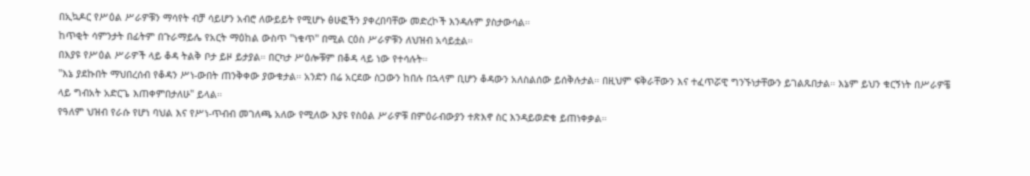በኢኳዶር የሥዕል ሥራዎቹን ማሳየት ብቻ ሳይሆን አብሮ ለውይይት የሚሆኑ ፅሁፎችን ያቀረበባቸው መድረኮች እንዳሉም ያስታውሳል።
ከጥቂት ሳምንታት በፊትም በጉራማይሌ የአርት ማዕከል ውስጥ ''ነቁጥ'' በሚል ርዕስ ሥራዎቹን ለህዝብ አሳይቷል።
በእያዩ የሥዕል ሥራዎች ላይ ቆዳ ትልቅ ቦታ ይዞ ይታያል። በርካታ ሥዕሎቹም በቆዳ ላይ ነው የተሳሉት።
''እኔ ያደኩበት ማህበረሰብ የቆዳን ሥነ-ውበት ጠንቅቀው ያውቁታል። አንድን በሬ አርደው ስጋውን ከበሉ በኋላም ቢሆን ቆዳውን አለስልሰው ይሰቅሉታል። በዚህም ፍቅራቸውን እና ተፈጥሯዊ ግንኙነታቸውን ይገልጹበታል። እኔም ይህን ቁርኝነት በሥራዎቼ ላይ ግብአት አድርጌ እጠቀምበታለሁ" ይላል።
የዓለም ህዝብ የራሱ የሆነ ባህል እና የሥነ-ጥብብ መገለጫ አለው የሚለው እያዩ የስዕል ሥራዎቹ በምዕራብውያን ተጽእኖ ስር እንዳይወድቁ ይጠነቀቃል።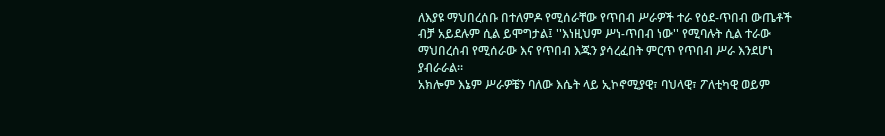ለእያዩ ማህበረሰቡ በተለምዶ የሚሰራቸው የጥበብ ሥራዎች ተራ የዕደ-ጥበብ ውጤቶች ብቻ አይደሉም ሲል ይሞግታል፤ ''እነዚህም ሥነ-ጥበብ ነው'' የሚባሉት ሲል ተራው ማህበረሰብ የሚሰራው እና የጥበብ እጁን ያሳረፈበት ምርጥ የጥበብ ሥራ እንደሆነ ያብራራል።
አክሎም እኔም ሥራዎቼን ባለው እሴት ላይ ኢኮኖሚያዊ፣ ባህላዊ፣ ፖለቲካዊ ወይም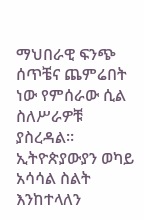ማህበራዊ ፍንጭ ሰጥቼና ጨምሬበት ነው የምሰራው ሲል ስለሥራዎቹ ያስረዳል።
ኢትዮጵያውያን ወካይ አሳሳል ስልት እንከተላለን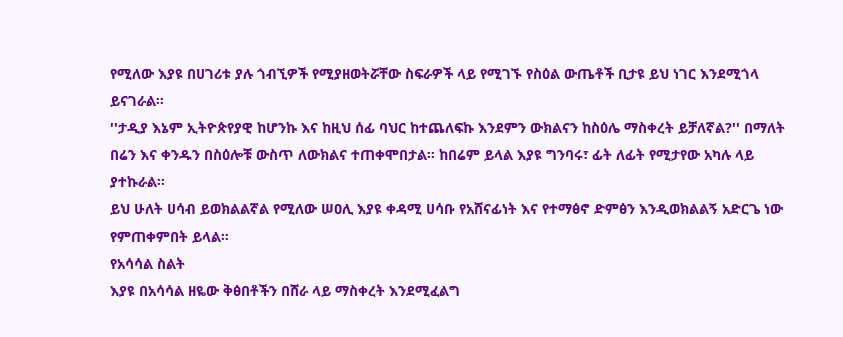የሚለው እያዩ በሀገሪቱ ያሉ ጎብኚዎች የሚያዘወትሯቸው ስፍራዎች ላይ የሚገኙ የስዕል ውጤቶች ቢታዩ ይህ ነገር እንደሚጎላ ይናገራል።
''ታዲያ እኔም ኢትዮጵየያዊ ከሆንኩ እና ከዚህ ሰፊ ባህር ከተጨለፍኩ እንደምን ውክልናን ከስዕሌ ማስቀረት ይቻለኛል?'' በማለት በሬን እና ቀንዱን በስዕሎቹ ውስጥ ለውክልና ተጠቀሞበታል። ከበሬም ይላል እያዩ ግንባሩ፣ ፊት ለፊት የሚታየው አካሉ ላይ ያተኩራል።
ይህ ሁለት ሀሳብ ይወክልልኛል የሚለው ሠዐሊ እያዩ ቀዳሚ ሀሳቡ የአሸናፊነት እና የተማፅኖ ድምፅን እንዲወክልልኝ አድርጌ ነው የምጠቀምበት ይላል።
የአሳሳል ስልት
እያዩ በአሳሳል ዘዬው ቅፅበቶችን በሸራ ላይ ማስቀረት እንደሚፈልግ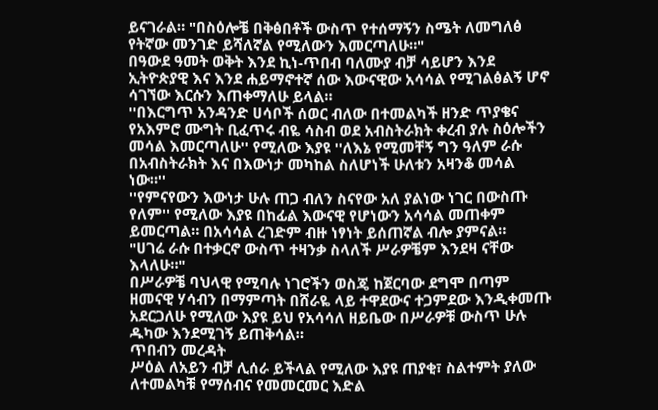ይናገራል። "በስዕሎቼ በቅፅበቶች ውስጥ የተሰማኝን ስሜት ለመግለፅ የትኛው መንገድ ይሻለኛል የሚለውን እመርጣለሁ።"
በዓውደ ዓመት ወቅት እንደ ኪነ-ጥበብ ባለሙያ ብቻ ሳይሆን እንደ ኢትዮጵያዊ እና እንደ ሐይማኖተኛ ሰው እውናዊው አሳሳል የሚገልፅልኝ ሆኖ ሳገኘው እርሱን እጠቀማለሁ ይላል።
''በእርግጥ አንዳንድ ሀሳቦች ሰወር ብለው በተመልካች ዘንድ ጥያቄና የአእምሮ ሙግት ቢፈጥሩ ብዬ ሳስብ ወደ አብስትራክት ቀረብ ያሉ ስዕሎችን መሳል እመርጣለሁ'' የሚለው እያዩ ''ለእኔ የሚመቸኝ ግን ዓለም ራሱ በአብስትራክት እና በእውነታ መካከል ስለሆነች ሁለቱን አዛንቆ መሳል ነው።''
''የምናየውን እውነታ ሁሉ ጠጋ ብለን ስናየው አለ ያልነው ነገር በውስጡ የለም'' የሚለው እያዩ በከፊል እውናዊ የሆነውን አሳሳል መጠቀም ይመርጣል። በአሳሳል ረገድም ብዙ ነፃነት ይሰጠኛል ብሎ ያምናል።
"ሀገሬ ራሱ በተቃርኖ ውስጥ ተዛንቃ ስላለች ሥራዎቼም እንደዛ ናቸው እላለሁ።"
በሥራዎቼ ባህላዊ የሚባሉ ነገሮችን ወስጄ ከጀርባው ደግሞ በጣም ዘመናዊ ሃሳብን በማምጣት በሸራዬ ላይ ተዋደውና ተጋምደው እንዲቀመጡ አደርጋለሁ የሚለው እያዩ ይህ የአሳሳለ ዘይቤው በሥራዎቹ ውስጥ ሁሉ ዱካው እንደሚገኝ ይጠቅሳል።
ጥበብን መረዳት
ሥዕል ለአይን ብቻ ሊሰራ ይችላል የሚለው እያዩ ጠያቂ፣ ስልተምት ያለው ለተመልካቹ የማሰብና የመመርመር እድል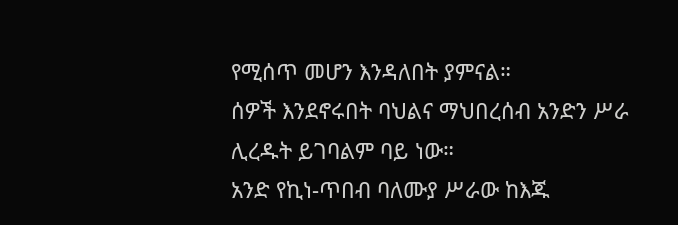የሚሰጥ መሆን እንዳለበት ያምናል።
ሰዎች እንደኖሩበት ባህልና ማህበረሰብ አንድን ሥራ ሊረዱት ይገባልም ባይ ነው።
አንድ የኪነ-ጥበብ ባለሙያ ሥራው ከእጁ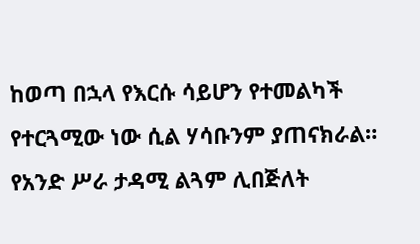ከወጣ በኋላ የእርሱ ሳይሆን የተመልካች የተርጓሚው ነው ሲል ሃሳቡንም ያጠናክራል። የአንድ ሥራ ታዳሚ ልጓም ሊበጅለት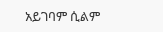አይገባም ሲልም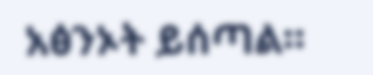አፅንኦት ይሰጣል።